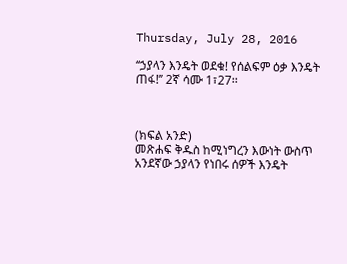Thursday, July 28, 2016

‘‘ኃያላን እንዴት ወደቁ! የሰልፍም ዕቃ እንዴት ጠፋ!’’ 2ኛ ሳሙ 1፣27፡፡



(ክፍል አንድ)
መጽሐፍ ቅዱስ ከሚነግረን እውነት ውስጥ አንደኛው ኃያላን የነበሩ ሰዎች እንዴት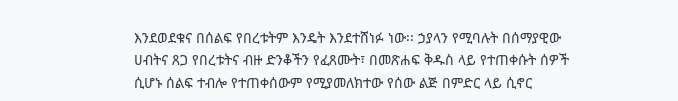እንደወደቁና በሰልፍ የበረቱትም እንዴት እንደተሸነፉ ነው፡፡ ኃያላን የሚባሉት በሰማያዊው ሀብትና ጸጋ የበረቱትና ብዙ ድንቆችን የፈጸሙት፣ በመጽሐፍ ቅዱስ ላይ የተጠቀሱት ሰዎች ሲሆኑ ሰልፍ ተብሎ የተጠቀሰውም የሚያመለክተው የሰው ልጅ በምድር ላይ ሲኖር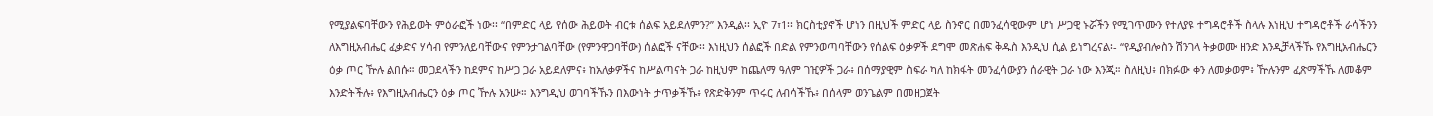የሚያልፍባቸውን የሕይወት ምዕራፎች ነው፡፡ ‘‘በምድር ላይ የሰው ሕይወት ብርቱ ሰልፍ አይደለምን?’’ እንዲል፡፡ ኢዮ 7፣1፡፡ ክርስቲያኖች ሆነን በዚህች ምድር ላይ ስንኖር በመንፈሳዊውም ሆነ ሥጋዊ ኑሯችን የሚገጥሙን የተለያዩ ተግዳሮቶች ስላሉ እነዚህ ተግዳሮቶች ራሳችንን ለእግዚአብሔር ፈቃድና ሃሳብ የምንለይባቸውና የምንታገልባቸው (የምንዋጋባቸው) ሰልፎች ናቸው፡፡ እነዚህን ሰልፎች በድል የምንወጣባቸውን የሰልፍ ዕቃዎች ደግሞ መጽሐፍ ቅዱስ እንዲህ ሲል ይነግረናል፡- ‘‘የዲያብሎስን ሽንገላ ትቃወሙ ዘንድ እንዲቻላችኹ የእግዚአብሔርን ዕቃ ጦር ዅሉ ልበሱ። መጋደላችን ከደምና ከሥጋ ጋራ አይደለምና፥ ከአለቃዎችና ከሥልጣናት ጋራ ከዚህም ከጨለማ ዓለም ገዢዎች ጋራ፥ በሰማያዊም ስፍራ ካለ ከክፋት መንፈሳውያን ሰራዊት ጋራ ነው እንጂ። ስለዚህ፥ በክፉው ቀን ለመቃወም፥ ዅሉንም ፈጽማችኹ ለመቆም እንድትችሉ፥ የእግዚአብሔርን ዕቃ ጦር ዅሉ አንሡ። እንግዲህ ወገባችኹን በእውነት ታጥቃችኹ፥ የጽድቅንም ጥሩር ለብሳችኹ፥ በሰላም ወንጌልም በመዘጋጀት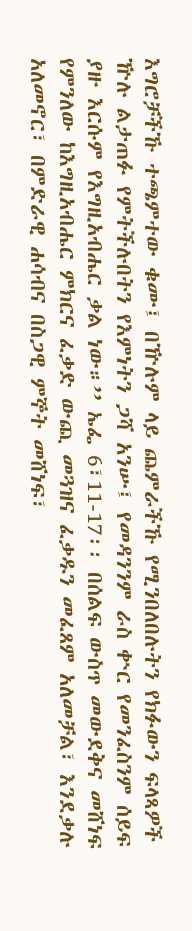እግሮቻችኹ ተጫምተው ቁሙ፤ በዅሉም ላይ ጨምራችኹ የሚንበለበሉትን የክፉውን ፍላጻዎች ዅሉ ልታጠፉ የምትችሉበትን የእምነትን ጋሻ አንሡ፤ የመዳንንም ራስ ቍር የመንፈስንም ሰይፍ ያዙ እርሱም የእግዚአብሔር ቃል ነው።’’ ኤፌ 6፣11-17፡፡ በሰልፍ ውስጥ መውደቅና መሸነፍ የምንለው ከእግዚአብሔር ምክርና ፈቃድ ውጪ መጓዝና ፈቃዱን መፈጸም አለመቻል፣ እንደቃሉ አለመኖር፣ በምድራዊ ሐሳብና በስጋዊ ምኞት መሸነፍ፣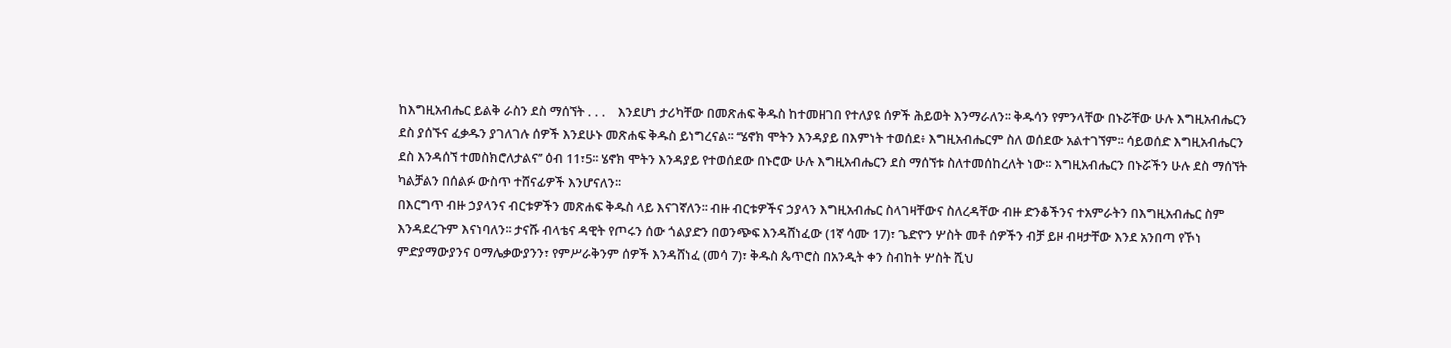ከእግዚአብሔር ይልቅ ራስን ደስ ማሰኘት . . .    እንደሆነ ታሪካቸው በመጽሐፍ ቅዱስ ከተመዘገበ የተለያዩ ሰዎች ሕይወት እንማራለን፡፡ ቅዱሳን የምንላቸው በኑሯቸው ሁሉ እግዚአብሔርን ደስ ያሰኙና ፈቃዱን ያገለገሉ ሰዎች እንደሁኑ መጽሐፍ ቅዱስ ይነግረናል፡፡ ‘‘ሄኖክ ሞትን እንዳያይ በእምነት ተወሰደ፥ እግዚአብሔርም ስለ ወሰደው አልተገኘም፡፡ ሳይወሰድ እግዚአብሔርን ደስ እንዳሰኘ ተመስክሮለታልና’’ ዕብ 11፣5፡፡ ሄኖክ ሞትን እንዳያይ የተወሰደው በኑሮው ሁሉ እግዚአብሔርን ደስ ማሰኘቱ ስለተመሰከረለት ነው፡፡ እግዚአብሔርን በኑሯችን ሁሉ ደስ ማሰኘት ካልቻልን በሰልፉ ውስጥ ተሸናፊዎች እንሆናለን፡፡
በእርግጥ ብዙ ኃያላንና ብርቱዎችን መጽሐፍ ቅዱስ ላይ እናገኛለን፡፡ ብዙ ብርቱዎችና ኃያላን እግዚአብሔር ስላገዛቸውና ስለረዳቸው ብዙ ድንቆችንና ተአምራትን በእግዚአብሔር ስም እንዳደረጉም እናነባለን፡፡ ታናሹ ብላቴና ዳዊት የጦሩን ሰው ጎልያድን በወንጭፍ እንዳሸነፈው (1ኛ ሳሙ 17)፣ ጌድዮን ሦስት መቶ ሰዎችን ብቻ ይዞ ብዛታቸው እንደ አንበጣ የኾነ ምድያማውያንና ዐማሌቃውያንን፣ የምሥራቅንም ሰዎች እንዳሸነፈ (መሳ 7)፣ ቅዱስ ጴጥሮስ በአንዲት ቀን ስብከት ሦስት ሺህ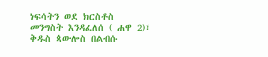ነፍሳትን ወደ ክርስቶስ መንግስት እንዳፈለሰ ( ሐዋ 2)፣ ቅዱስ ጳውሎስ በልብሱ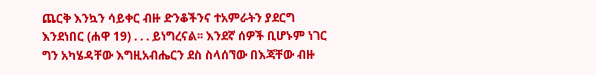ጨርቅ እንኳን ሳይቀር ብዙ ድንቆችንና ተአምራትን ያደርግ እንደነበር (ሐዋ 19) . . . ይነግረናል፡፡ እንደኛ ሰዎች ቢሆኑም ነገር ግን አካሄዳቸው እግዚአብሔርን ደስ ስላሰኘው በእጃቸው ብዙ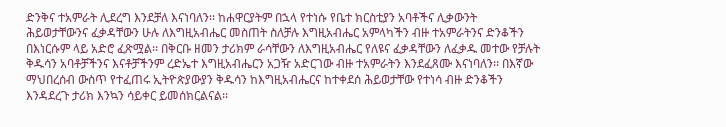ድንቅና ተአምራት ሊደረግ እንደቻለ እናነባለን፡፡ ከሐዋርያትም በኋላ የተነሱ የቤተ ክርስቲያን አባቶችና ሊቃውንት ሕይወታቸውንና ፈቃዳቸውን ሁሉ ለእግዚአብሔር መስጠት ስለቻሉ እግዚአብሔር አምላካችን ብዙ ተአምራትንና ድንቆችን በእነርሱም ላይ አድሮ ፈጽሟል፡፡ በቅርቡ ዘመን ታሪክም ራሳቸውን ለእግዚአብሔር የለዩና ፈቃዳቸውን ለፈቃዱ መተው የቻሉት ቅዱሳን አባቶቻችንና እናቶቻችንም ረድኤተ እግዚአብሔርን አጋዥ አድርገው ብዙ ተአምራትን እንደፈጸሙ እናነባለን፡፡ በእኛው ማህበረሰብ ውስጥ የተፈጠሩ ኢትዮጵያውያን ቅዱሳን ከእግዚአብሔርና ከተቀደሰ ሕይወታቸው የተነሳ ብዙ ድንቆችን እንዳደረጉ ታሪክ እንኳን ሳይቀር ይመሰክርልናል፡፡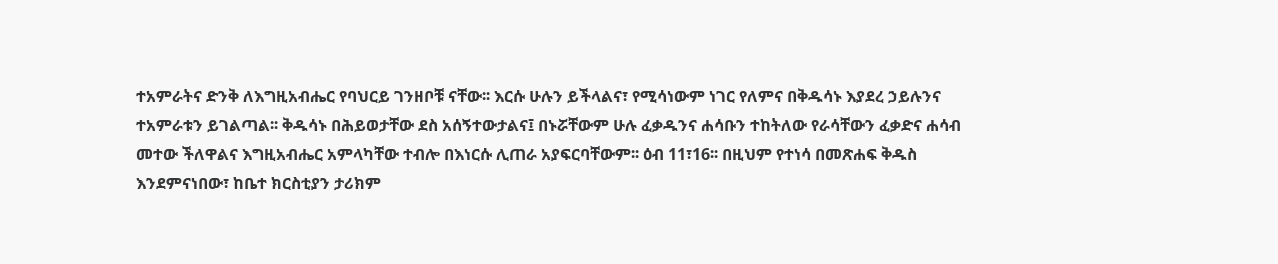ተአምራትና ድንቅ ለእግዚአብሔር የባህርይ ገንዘቦቹ ናቸው፡፡ እርሱ ሁሉን ይችላልና፣ የሚሳነውም ነገር የለምና በቅዱሳኑ እያደረ ኃይሉንና ተአምራቱን ይገልጣል፡፡ ቅዱሳኑ በሕይወታቸው ደስ አሰኝተውታልና፤ በኑሯቸውም ሁሉ ፈቃዱንና ሐሳቡን ተከትለው የራሳቸውን ፈቃድና ሐሳብ መተው ችለዋልና እግዚአብሔር አምላካቸው ተብሎ በእነርሱ ሊጠራ አያፍርባቸውም፡፡ ዕብ 11፣16፡፡ በዚህም የተነሳ በመጽሐፍ ቅዱስ እንደምናነበው፣ ከቤተ ክርስቲያን ታሪክም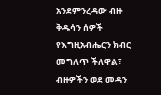አንደምንረዳው ብዙ ቅዱሳን ሰዎች የእግዚአብሔርን ክብር መግለጥ ችለዋል፣ ብዙዎችን ወደ መዳን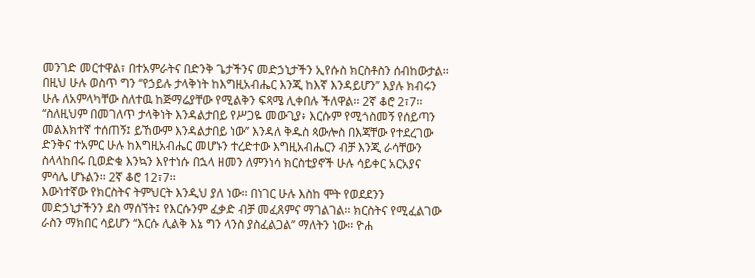መንገድ መርተዋል፣ በተአምራትና በድንቅ ጌታችንና መድኃኒታችን ኢየሱስ ክርስቶስን ሰብከውታል፡፡ በዚህ ሁሉ ወስጥ ግን ‘‘የኃይሉ ታላቅነት ከእግዚአብሔር እንጂ ከእኛ እንዳይሆን’’ እያሉ ክብሩን ሁሉ ለአምላካቸው ስለተዉ ከጅማሬያቸው የሚልቅን ፍጻሜ ሊቀበሉ ችለዋል፡፡ 2ኛ ቆሮ 2፣7፡፡ ‘‘ስለዚህም በመገለጥ ታላቅነት እንዳልታበይ የሥጋዬ መውጊያ፥ እርሱም የሚጎስመኝ የሰይጣን መልእክተኛ ተሰጠኝ፤ ይኸውም እንዳልታበይ ነው’’ እንዳለ ቅዱስ ጳውሎስ በእጃቸው የተደረገው ድንቅና ተአምር ሁሉ ከእግዚአብሔር መሆኑን ተረድተው እግዚአብሔርን ብቻ እንጂ ራሳቸውን ስላላከበሩ ቢወድቁ እንኳን እየተነሱ በኋላ ዘመን ለምንነሳ ክርስቲያኖች ሁሉ ሳይቀር አርአያና ምሳሌ ሆኑልን፡፡ 2ኛ ቆሮ 12፣7፡፡
እውነተኛው የክርስትና ትምህርት እንዲህ ያለ ነው፡፡ በነገር ሁሉ እስከ ሞት የወደደንን መድኃኒታችንን ደስ ማሰኘት፤ የእርሱንም ፈቃድ ብቻ መፈጸምና ማገልገል፡፡ ክርስትና የሚፈልገው ራስን ማክበር ሳይሆን ‘‘እርሱ ሊልቅ እኔ ግን ላንስ ያስፈልጋል’’ ማለትን ነው፡፡ ዮሐ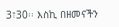3፣30፡፡ እስኪ በዘመናችን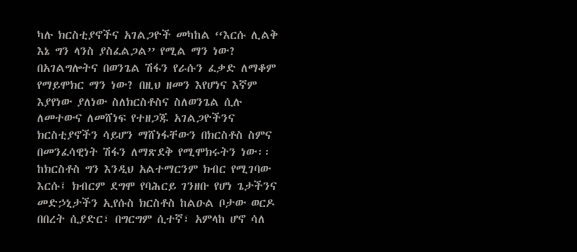ካሉ ክርስቲያኖችና አገልጋዮች መካከል ‘‘እርሱ ሊልቅ እኔ ግን ላንስ ያስፈልጋል’’ የሚል ማን ነው? በአገልግሎትና በወንጌል ሽፋን የራሱን ፈቃድ ለማቆም የማይሞክር ማን ነው? በዚህ ዘመን እየሆነና እኛም እያየነው ያለነው ስለክርስቶስና ስለወንጌል ሲሉ ለመተውና ለመሸነፍ የተዘጋጁ አገልጋዮችንና ክርስቲያኖችን ሳይሆን ማሸነፋቸውን በክርስቶስ ስምና በመንፈሳዊነት ሽፋን ለማጽደቅ የሚሞክሩትን ነው፡፡ ከክርስቶስ ግን እንዲህ አልተማርንም ክብር የሚገባው እርሱ፤ ክብርም ደግሞ የባሕርይ ገንዘቡ የሆነ ጌታችንና መድኃኒታችን ኢየሱስ ክርስቶስ ከልዑል ቦታው ወርዶ በበረት ሲያድር፣ በግርግም ሲተኛ፣ አምላከ ሆኖ ሳለ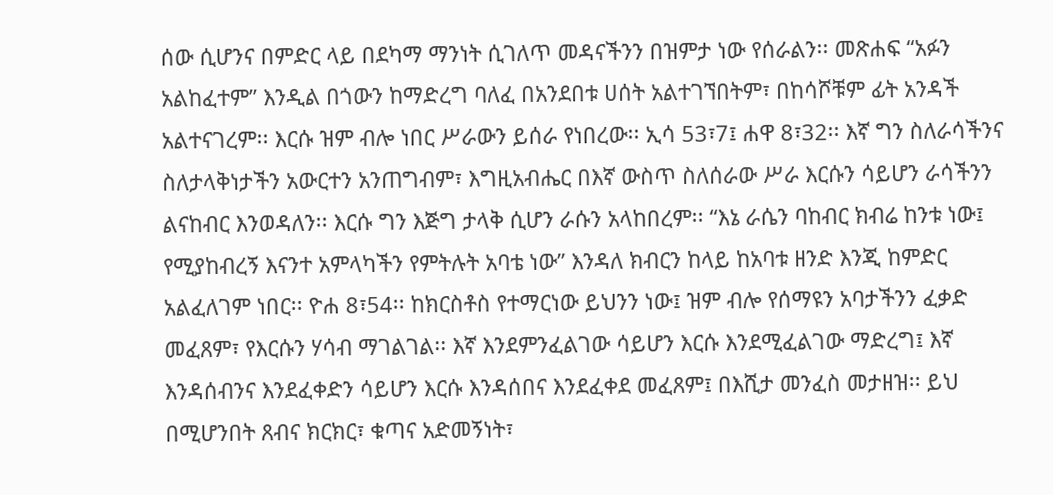ሰው ሲሆንና በምድር ላይ በደካማ ማንነት ሲገለጥ መዳናችንን በዝምታ ነው የሰራልን፡፡ መጽሐፍ ‘‘አፉን አልከፈተም’’ እንዲል በጎውን ከማድረግ ባለፈ በአንደበቱ ሀሰት አልተገኘበትም፣ በከሳሾቹም ፊት አንዳች አልተናገረም፡፡ እርሱ ዝም ብሎ ነበር ሥራውን ይሰራ የነበረው፡፡ ኢሳ 53፣7፤ ሐዋ 8፣32፡፡ እኛ ግን ስለራሳችንና ስለታላቅነታችን አውርተን አንጠግብም፣ እግዚአብሔር በእኛ ውስጥ ስለሰራው ሥራ እርሱን ሳይሆን ራሳችንን ልናከብር እንወዳለን፡፡ እርሱ ግን እጅግ ታላቅ ሲሆን ራሱን አላከበረም፡፡ ‘‘እኔ ራሴን ባከብር ክብሬ ከንቱ ነው፤ የሚያከብረኝ እናንተ አምላካችን የምትሉት አባቴ ነው’’ እንዳለ ክብርን ከላይ ከአባቱ ዘንድ እንጂ ከምድር አልፈለገም ነበር፡፡ ዮሐ 8፣54፡፡ ከክርስቶስ የተማርነው ይህንን ነው፤ ዝም ብሎ የሰማዩን አባታችንን ፈቃድ መፈጸም፣ የእርሱን ሃሳብ ማገልገል፡፡ እኛ እንደምንፈልገው ሳይሆን እርሱ እንደሚፈልገው ማድረግ፤ እኛ እንዳሰብንና እንደፈቀድን ሳይሆን እርሱ እንዳሰበና እንደፈቀደ መፈጸም፤ በእሺታ መንፈስ መታዘዝ፡፡ ይህ በሚሆንበት ጸብና ክርክር፣ ቁጣና አድመኝነት፣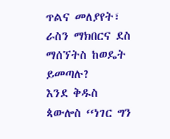ጥልና መለያየት፣ ራስን ማክበርና ደስ ማሰኘትስ ከወዴት ይመጣሉ?
እንደ ቅዱስ ጳውሎስ ‘‘ነገር ግን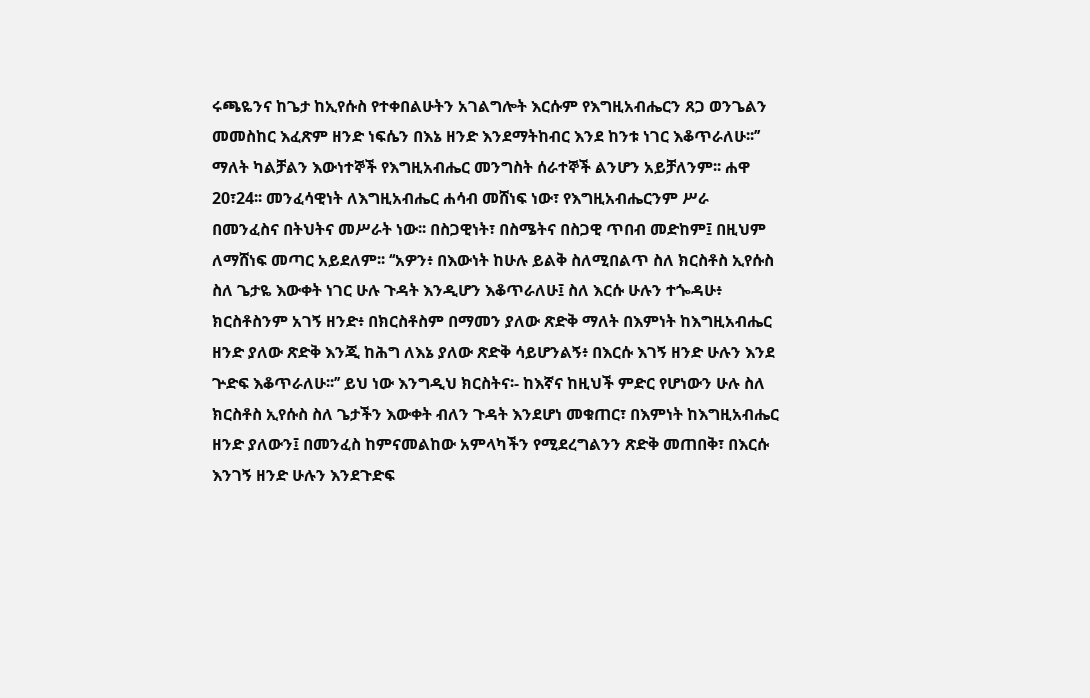ሩጫዬንና ከጌታ ከኢየሱስ የተቀበልሁትን አገልግሎት እርሱም የእግዚአብሔርን ጸጋ ወንጌልን መመስከር እፈጽም ዘንድ ነፍሴን በእኔ ዘንድ እንደማትከብር እንደ ከንቱ ነገር እቆጥራለሁ፡፡’’ ማለት ካልቻልን እውነተኞች የእግዚአብሔር መንግስት ሰራተኞች ልንሆን አይቻለንም፡፡ ሐዋ 20፣24፡፡ መንፈሳዊነት ለእግዚአብሔር ሐሳብ መሸነፍ ነው፣ የእግዚአብሔርንም ሥራ በመንፈስና በትህትና መሥራት ነው፡፡ በስጋዊነት፣ በስሜትና በስጋዊ ጥበብ መድከም፤ በዚህም ለማሸነፍ መጣር አይደለም፡፡ ‘‘አዎን፥ በእውነት ከሁሉ ይልቅ ስለሚበልጥ ስለ ክርስቶስ ኢየሱስ ስለ ጌታዬ እውቀት ነገር ሁሉ ጉዳት እንዲሆን እቆጥራለሁ፤ ስለ እርሱ ሁሉን ተጐዳሁ፥ ክርስቶስንም አገኝ ዘንድ፥ በክርስቶስም በማመን ያለው ጽድቅ ማለት በእምነት ከእግዚአብሔር ዘንድ ያለው ጽድቅ እንጂ ከሕግ ለእኔ ያለው ጽድቅ ሳይሆንልኝ፥ በእርሱ እገኝ ዘንድ ሁሉን እንደ ጕድፍ እቆጥራለሁ፡፡’’ ይህ ነው እንግዲህ ክርስትና፡- ከእኛና ከዚህች ምድር የሆነውን ሁሉ ስለ ክርስቶስ ኢየሱስ ስለ ጌታችን እውቀት ብለን ጉዳት እንደሆነ መቁጠር፣ በእምነት ከእግዚአብሔር ዘንድ ያለውን፤ በመንፈስ ከምናመልከው አምላካችን የሚደረግልንን ጽድቅ መጠበቅ፣ በእርሱ እንገኝ ዘንድ ሁሉን እንደጉድፍ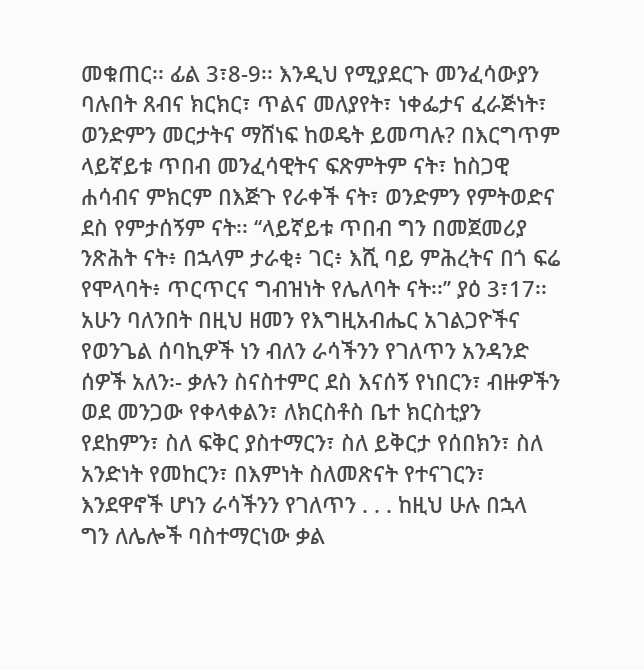መቁጠር፡፡ ፊል 3፣8-9፡፡ እንዲህ የሚያደርጉ መንፈሳውያን ባሉበት ጸብና ክርክር፣ ጥልና መለያየት፣ ነቀፌታና ፈራጅነት፣ ወንድምን መርታትና ማሸነፍ ከወዴት ይመጣሉ? በእርግጥም ላይኛይቱ ጥበብ መንፈሳዊትና ፍጽምትም ናት፣ ከስጋዊ ሐሳብና ምክርም በእጅጉ የራቀች ናት፣ ወንድምን የምትወድና ደስ የምታሰኝም ናት፡፡ ‘‘ላይኛይቱ ጥበብ ግን በመጀመሪያ ንጽሕት ናት፥ በኋላም ታራቂ፥ ገር፥ እሺ ባይ ምሕረትና በጎ ፍሬ የሞላባት፥ ጥርጥርና ግብዝነት የሌለባት ናት፡፡’’ ያዕ 3፣17፡፡
አሁን ባለንበት በዚህ ዘመን የእግዚአብሔር አገልጋዮችና የወንጌል ሰባኪዎች ነን ብለን ራሳችንን የገለጥን አንዳንድ ሰዎች አለን፡- ቃሉን ስናስተምር ደስ እናሰኝ የነበርን፣ ብዙዎችን ወደ መንጋው የቀላቀልን፣ ለክርስቶስ ቤተ ክርስቲያን የደከምን፣ ስለ ፍቅር ያስተማርን፣ ስለ ይቅርታ የሰበክን፣ ስለ አንድነት የመከርን፣ በእምነት ስለመጽናት የተናገርን፣ እንደዋኖች ሆነን ራሳችንን የገለጥን . . . ከዚህ ሁሉ በኋላ ግን ለሌሎች ባስተማርነው ቃል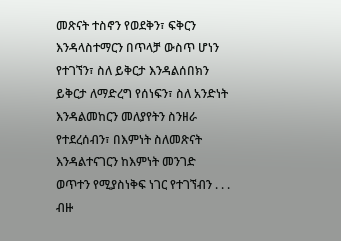መጽናት ተስኖን የወደቅን፣ ፍቅርን እንዳላስተማርን በጥላቻ ውስጥ ሆነን የተገኘን፣ ስለ ይቅርታ እንዳልሰበክን ይቅርታ ለማድረግ የሰነፍን፣ ስለ አንድነት እንዳልመከርን መለያየትን ስንዘራ የተደረሰብን፣ በእምነት ስለመጽናት እንዳልተናገርን ከእምነት መንገድ ወጥተን የሚያስነቅፍ ነገር የተገኘብን . . . ብዙ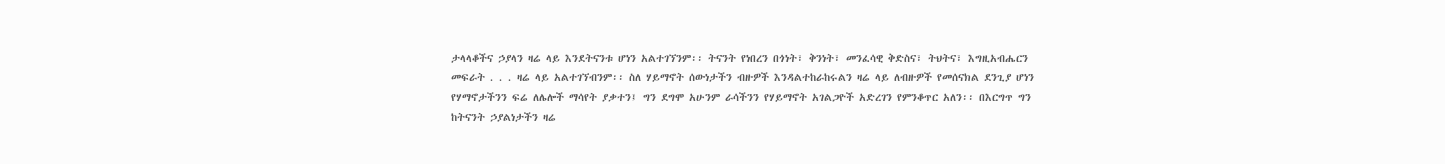ታላላቆችና ኃያላን ዛሬ ላይ እንደትናንቱ ሆነን አልተገኘንም፡፡ ትናንት የነበረን በጎነት፣ ቅንነት፣ መንፈሳዊ ቅድስና፣ ትህትና፣ እግዚአብሔርን መፍራት . . . ዛሬ ላይ አልተገኘብንም፡፡ ስለ ሃይማኖት ሰውነታችን ብዙዎች እንዳልተከራከሩልን ዛሬ ላይ ለብዙዎች የመሰናክል ደንጊያ ሆነን የሃማኖታችንን ፍሬ ለሌሎች ማሳየት ያቃተን፤ ግን ደግሞ አሁንም ራሳችንን የሃይማኖት አገልጋዮች አድረገን የምንቆጥር አለን፡፡ በእርግጥ ግን ከትናንት ኃያልነታችን ዛሬ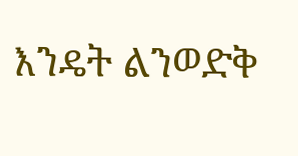እንዴት ልንወድቅ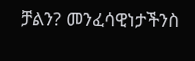ቻልን? መንፈሳዊነታችንስ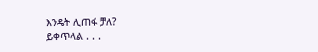እንዴት ሊጠፋ ቻለ?
ይቀጥላል . . .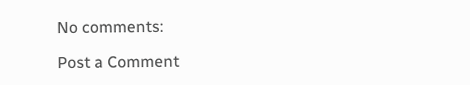No comments:

Post a Comment